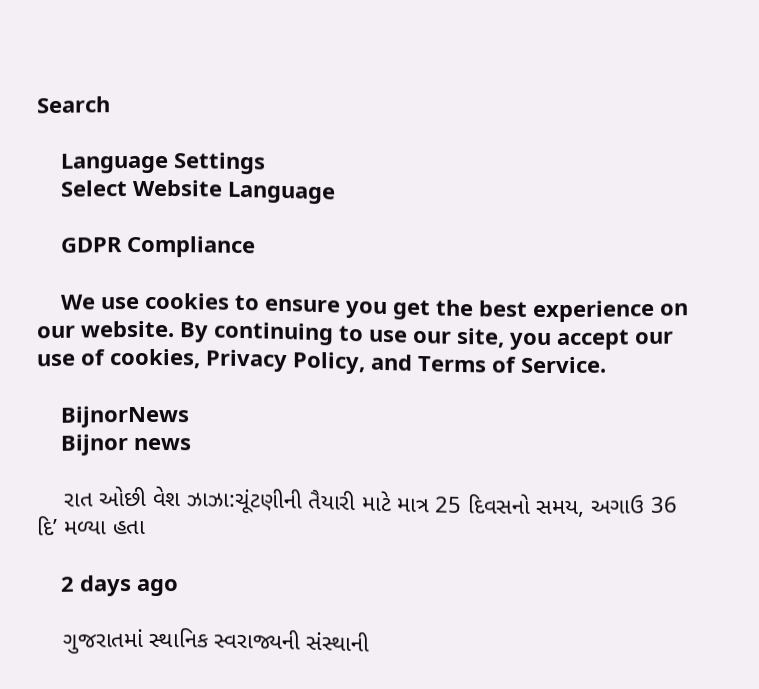Search

    Language Settings
    Select Website Language

    GDPR Compliance

    We use cookies to ensure you get the best experience on our website. By continuing to use our site, you accept our use of cookies, Privacy Policy, and Terms of Service.

    BijnorNews
    Bijnor news

    રાત ઓછી વેશ ઝાઝા:ચૂંટણીની તૈયારી માટે માત્ર 25 દિવસનો સમય, અગાઉ 36 દિ’ મળ્યા હતા

    2 days ago

    ગુજરાતમાં સ્થાનિક સ્વરાજ્યની સંસ્થાની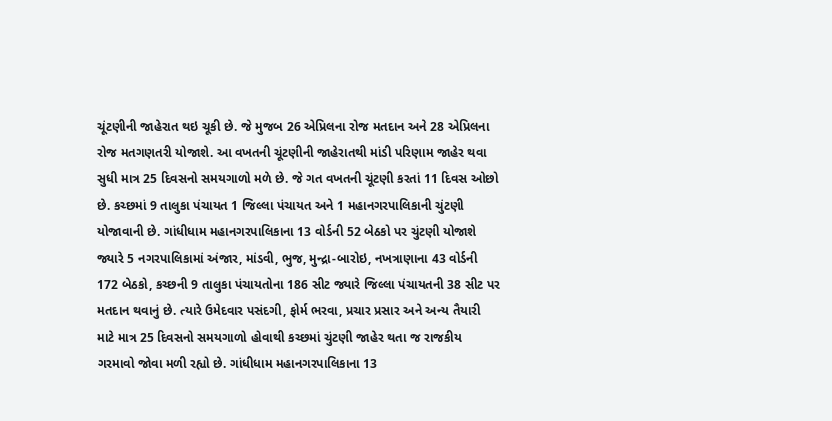ચૂંટણીની જાહેરાત થઇ ચૂકી છે. જે મુજબ 26 એપ્રિલના રોજ મતદાન અને 28 એપ્રિલના રોજ મતગણતરી યોજાશે. આ વખતની ચૂંટણીની જાહેરાતથી માંડી પરિણામ જાહેર થવા સુધી માત્ર 25 દિવસનો સમયગાળો મળે છે. જે ગત વખતની ચૂંટણી કરતાં 11 દિવસ ઓછો છે. કચ્છમાં 9 તાલુકા પંચાયત 1 જિલ્લા પંચાયત અને 1 મહાનગરપાલિકાની ચુંટણી યોજાવાની છે. ગાંધીધામ મહાનગરપાલિકાના 13 વોર્ડની 52 બેઠકો પર ચુંટણી યોજાશે જ્યારે 5 નગરપાલિકામાં અંજાર, માંડવી, ભુજ, મુન્દ્રા-બારોઇ, નખત્રાણાના 43 વોર્ડની 172 બેઠકો, કચ્છની 9 તાલુકા પંચાયતોના 186 સીટ જ્યારે જિલ્લા પંચાયતની 38 સીટ પર મતદાન થવાનું છે. ત્યારે ઉમેદવાર પસંદગી, ફોર્મ ભરવા, પ્રચાર પ્રસાર અને અન્ય તૈયારી માટે માત્ર 25 દિવસનો સમયગાળો હોવાથી કચ્છમાં ચુંટણી જાહેર થતા જ રાજકીય ગરમાવો જોવા મળી રહ્યો છે. ગાંધીધામ મહાનગરપાલિકાના 13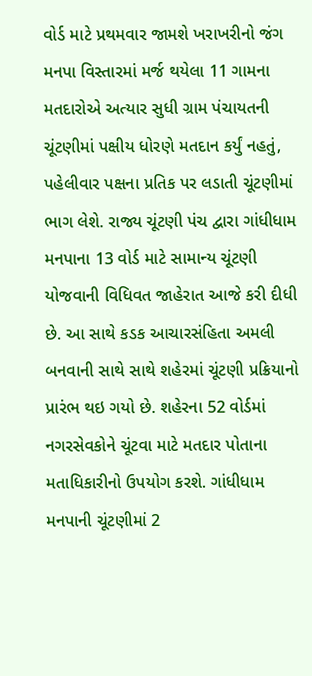વોર્ડ માટે પ્રથમવાર જામશે ખરાખરીનો જંગ મનપા વિસ્તારમાં મર્જ થયેલા 11 ગામના મતદારોએ અત્યાર સુધી ગ્રામ પંચાયતની ચૂંટણીમાં પક્ષીય ધોરણે મતદાન કર્યું નહતું, પહેલીવાર પક્ષના પ્રતિક પર લડાતી ચૂંટણીમાં ભાગ લેશે. રાજ્ય ચૂંટણી પંચ દ્વારા ગાંધીધામ મનપાના 13 વોર્ડ માટે સામાન્ય ચૂંટણી યોજવાની વિધિવત જાહેરાત આજે કરી દીધી છે. આ સાથે કડક આચારસંહિતા અમલી બનવાની સાથે સાથે શહેરમાં ચૂંટણી પ્રક્રિયાનો પ્રારંભ થઇ ગયો છે. શહેરના 52 વોર્ડમાં નગરસેવકોને ચૂંટવા માટે મતદાર પોતાના મતાધિકારીનો ઉપયોગ કરશે. ગાંધીધામ મનપાની ચૂંટણીમાં 2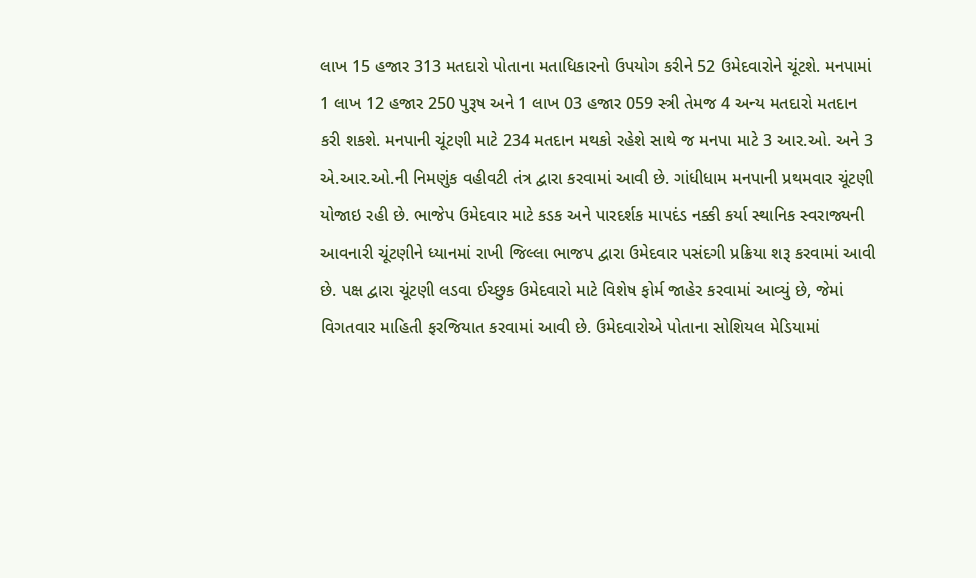લાખ 15 હજાર 313 મતદારો પોતાના મતાધિકારનો ઉપયોગ કરીને 52 ઉમેદવારોને ચૂંટશે. મનપામાં 1 લાખ 12 હજાર 250 પુરૂષ અને 1 લાખ 03 હજાર 059 સ્ત્રી તેમજ 4 અન્ય મતદારો મતદાન કરી શકશે. મનપાની ચૂંટણી માટે 234 મતદાન મથકો રહેશે સાથે જ મનપા માટે 3 આર.ઓ. અને 3 એ.આર.ઓ.ની નિમણુંક વહીવટી તંત્ર દ્વારા કરવામાં આવી છે. ગાંધીધામ મનપાની પ્રથમવાર ચૂંટણી યોજાઇ રહી છે. ભાજેપ ઉમેદવાર માટે કડક અને પારદર્શક માપદંડ નક્કી કર્યા સ્થાનિક સ્વરાજ્યની આવનારી ચૂંટણીને ધ્યાનમાં રાખી જિલ્લા ભાજપ દ્વારા ઉમેદવાર પસંદગી પ્રક્રિયા શરૂ કરવામાં આવી છે. પક્ષ દ્વારા ચૂંટણી લડવા ઈચ્છુક ઉમેદવારો માટે વિશેષ ફોર્મ જાહેર કરવામાં આવ્યું છે, જેમાં વિગતવાર માહિતી ફરજિયાત કરવામાં આવી છે. ઉમેદવારોએ પોતાના સોશિયલ મેડિયામાં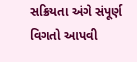સક્રિયતા અંગે સંપૂર્ણ વિગતો આપવી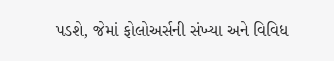પડશે, જેમાં ફોલોઅર્સની સંખ્યા અને વિવિધ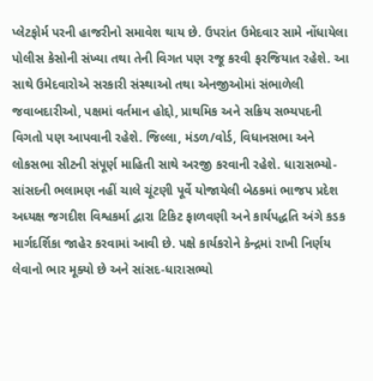પ્લેટફોર્મ પરની હાજરીનો સમાવેશ થાય છે. ઉપરાંત ઉમેદવાર સામે નોંધાયેલા પોલીસ કેસોની સંખ્યા તથા તેની વિગત પણ રજૂ કરવી ફરજિયાત રહેશે. આ સાથે ઉમેદવારોએ સરકારી સંસ્થાઓ તથા એનજીઓમાં સંભાળેલી જવાબદારીઓ, પક્ષમાં વર્તમાન હોદ્દો, પ્રાથમિક અને સક્રિય સભ્યપદની વિગતો પણ આપવાની રહેશે. જિલ્લા, મંડળ/વોર્ડ, વિધાનસભા અને લોકસભા સીટની સંપૂર્ણ માહિતી સાથે અરજી કરવાની રહેશે. ધારાસભ્યો-સાંસદની ભલામણ નહીં ચાલે ચૂંટણી પૂર્વે યોજાયેલી બેઠકમાં ભાજપ પ્રદેશ અધ્યક્ષ જગદીશ વિશ્વકર્મા દ્વારા ટિકિટ ફાળવણી અને કાર્યપદ્ધતિ અંગે કડક માર્ગદર્શિકા જાહેર કરવામાં આવી છે. પક્ષે કાર્યકરોને કેન્દ્રમાં રાખી નિર્ણય લેવાનો ભાર મૂક્યો છે અને સાંસદ-ધારાસભ્યો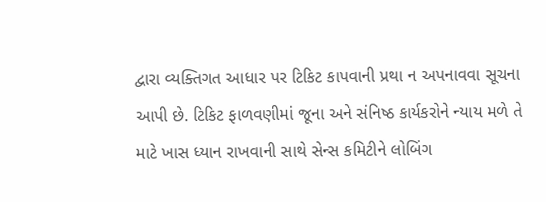દ્વારા વ્યક્તિગત આધાર પર ટિકિટ કાપવાની પ્રથા ન અપનાવવા સૂચના આપી છે. ટિકિટ ફાળવણીમાં જૂના અને સંનિષ્ઠ કાર્યકરોને ન્યાય મળે તે માટે ખાસ ધ્યાન રાખવાની સાથે સેન્સ કમિટીને લોબિંગ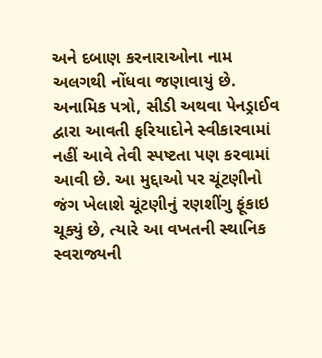અને દબાણ કરનારાઓના નામ અલગથી નોંધવા જણાવાયું છે. અનામિક પત્રો, સીડી અથવા પેનડ્રાઈવ દ્વારા આવતી ફરિયાદોને સ્વીકારવામાં નહીં આવે તેવી સ્પષ્ટતા પણ કરવામાં આવી છે. આ મુદ્દાઓ પર ચૂંટણીનો જંગ ખેલાશે ચૂંટણીનું રણશીંગુ ફૂંકાઇ ચૂક્યું છે, ત્યારે આ વખતની સ્થાનિક સ્વરાજ્યની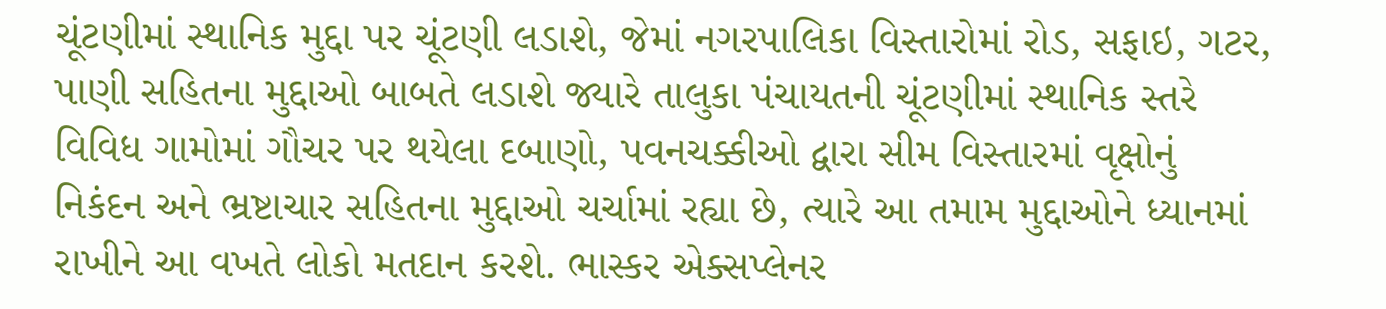ચૂંટણીમાં સ્થાનિક મુદ્દા પર ચૂંટણી લડાશે, જેમાં નગરપાલિકા વિસ્તારોમાં રોડ, સફાઇ, ગટર, પાણી સહિતના મુદ્દાઓ બાબતે લડાશે જ્યારે તાલુકા પંચાયતની ચૂંટણીમાં સ્થાનિક સ્તરે વિવિધ ગામોમાં ગૌચર પર થયેલા દબાણો, પવનચક્કીઓ દ્વારા સીમ વિસ્તારમાં વૃક્ષોનું નિકંદન અને ભ્રષ્ટાચાર સહિતના મુદ્દાઓ ચર્ચામાં રહ્યા છે, ત્યારે આ તમામ મુદ્દાઓને ધ્યાનમાં રાખીને આ વખતે લોકો મતદાન કરશે. ભાસ્કર એક્સપ્લેનર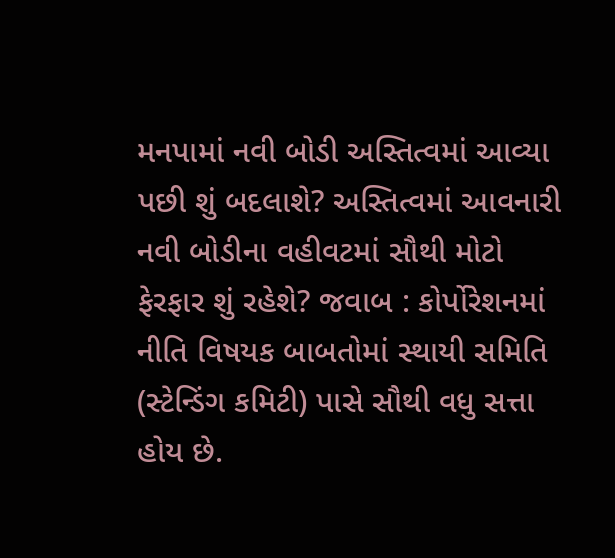મનપામાં નવી બોડી અસ્તિત્વમાં આવ્યા પછી શું બદલાશે? અસ્તિત્વમાં આવનારી નવી બોડીના વહીવટમાં સૌથી મોટો ફેરફાર શું રહેશે? જવાબ : કોર્પોરેશનમાં નીતિ વિષયક બાબતોમાં સ્થાયી સમિતિ (સ્ટેન્ડિંગ કમિટી) પાસે સૌથી વધુ સત્તા હોય છે.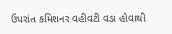ઉપરાંત કમિશનર વહીવટી વડા હોવાથી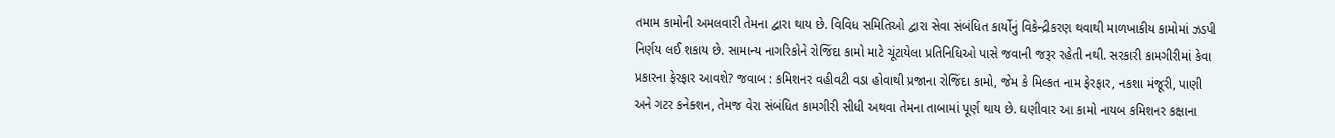તમામ કામોની અમલવારી તેમના દ્વારા થાય છે. વિવિધ સમિતિઓ દ્વારા સેવા સંબંધિત કાર્યોનું વિકેન્દ્રીકરણ થવાથી માળખાકીય કામોમાં ઝડપી નિર્ણય લઈ શકાય છે. સામાન્ય નાગરિકોને રોજિંદા કામો માટે ચૂંટાયેલા પ્રતિનિધિઓ પાસે જવાની જરૂર રહેતી નથી. સરકારી કામગીરીમાં કેવા પ્રકારના ફેરફાર આવશે? જવાબ : કમિશનર વહીવટી વડા હોવાથી પ્રજાના રોજિંદા કામો, જેમ કે મિલ્કત નામ ફેરફાર, નકશા મંજૂરી, પાણી અને ગટર કનેક્શન, તેમજ વેરા સંબંધિત કામગીરી સીધી અથવા તેમના તાબામાં પૂર્ણ થાય છે. ઘણીવાર આ કામો નાયબ કમિશનર કક્ષાના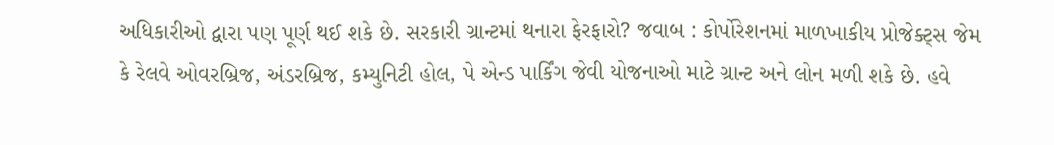અધિકારીઓ દ્વારા પણ પૂર્ણ થઈ શકે છે. સરકારી ગ્રાન્ટમાં થનારા ફેરફારો? જવાબ : કોર્પોરેશનમાં માળખાકીય પ્રોજેક્ટ્સ જેમ કે રેલવે ઓવરબ્રિજ, અંડરબ્રિજ, કમ્યુનિટી હોલ, પે એન્ડ પાર્કિંગ જેવી યોજનાઓ માટે ગ્રાન્ટ અને લોન મળી શકે છે. હવે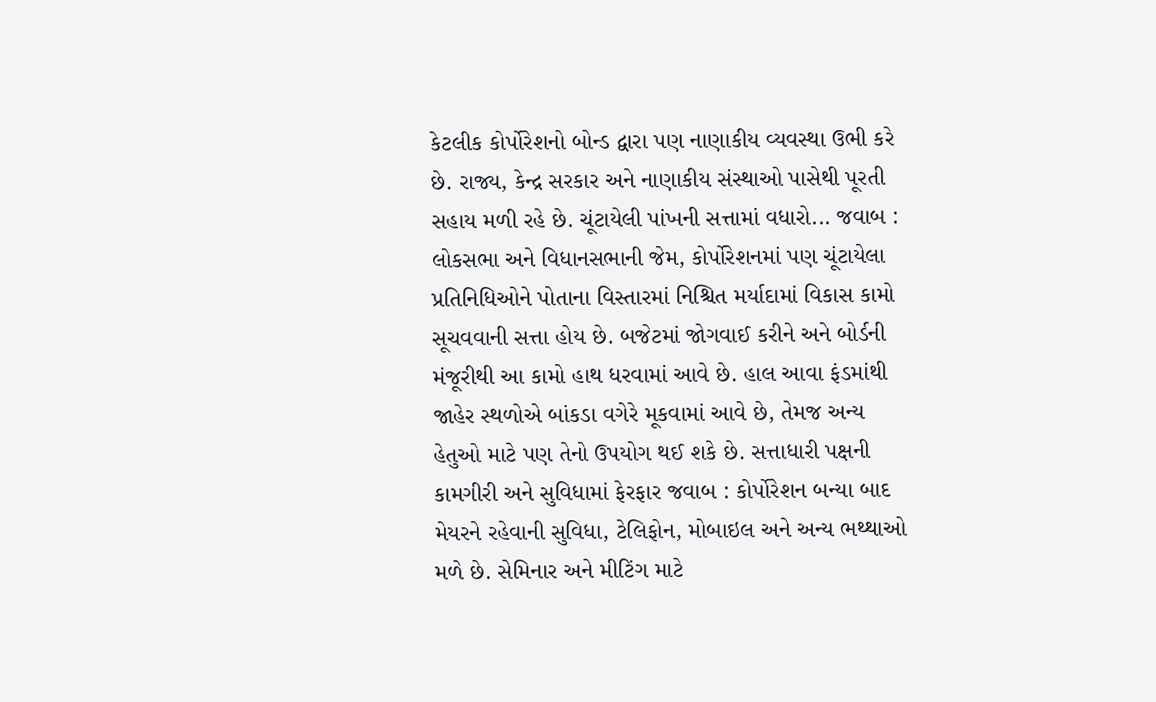કેટલીક કોર્પોરેશનો બોન્ડ દ્વારા પણ નાણાકીય વ્યવસ્થા ઉભી કરે છે. રાજ્ય, કેન્દ્ર સરકાર અને નાણાકીય સંસ્થાઓ પાસેથી પૂરતી સહાય મળી રહે છે. ચૂંટાયેલી પાંખની સત્તામાં વધારો... જવાબ : લોકસભા અને વિધાનસભાની જેમ, કોર્પોરેશનમાં પણ ચૂંટાયેલા પ્રતિનિધિઓને પોતાના વિસ્તારમાં નિશ્ચિત મર્યાદામાં વિકાસ કામો સૂચવવાની સત્તા હોય છે. બજેટમાં જોગવાઈ કરીને અને બોર્ડની મંજૂરીથી આ કામો હાથ ધરવામાં આવે છે. હાલ આવા ફંડમાંથી જાહેર સ્થળોએ બાંકડા વગેરે મૂકવામાં આવે છે, તેમજ અન્ય હેતુઓ માટે પણ તેનો ઉપયોગ થઈ શકે છે. સત્તાધારી પક્ષની કામગીરી અને સુવિધામાં ફેરફાર જવાબ : કોર્પોરેશન બન્યા બાદ મેયરને રહેવાની સુવિધા, ટેલિફોન, મોબાઇલ અને અન્ય ભથ્થાઓ મળે છે. સેમિનાર અને મીટિંગ માટે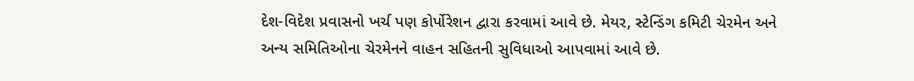દેશ-વિદેશ પ્રવાસનો ખર્ચ પણ કોર્પોરેશન દ્વારા કરવામાં આવે છે. મેયર, સ્ટેન્ડિંગ કમિટી ચેરમેન અને અન્ય સમિતિઓના ચેરમેનને વાહન સહિતની સુવિધાઓ આપવામાં આવે છે.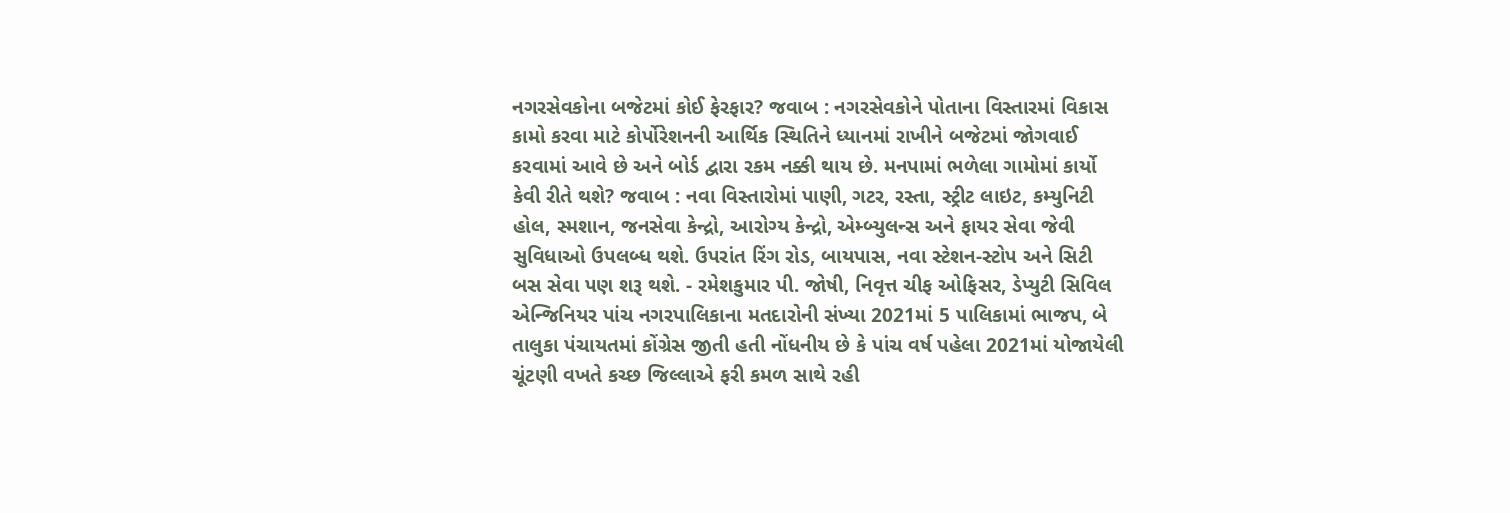નગરસેવકોના બજેટમાં કોઈ ફેરફાર? જવાબ : નગરસેવકોને પોતાના વિસ્તારમાં વિકાસ કામો કરવા માટે કોર્પોરેશનની આર્થિક સ્થિતિને ધ્યાનમાં રાખીને બજેટમાં જોગવાઈ કરવામાં આવે છે અને બોર્ડ દ્વારા રકમ નક્કી થાય છે. મનપામાં ભળેલા ગામોમાં કાર્યો કેવી રીતે થશે? જવાબ : નવા વિસ્તારોમાં પાણી, ગટર, રસ્તા, સ્ટ્રીટ લાઇટ, કમ્યુનિટી હોલ, સ્મશાન, જનસેવા કેન્દ્રો, આરોગ્ય કેન્દ્રો, એમ્બ્યુલન્સ અને ફાયર સેવા જેવી સુવિધાઓ ઉપલબ્ધ થશે. ઉપરાંત રિંગ રોડ, બાયપાસ, નવા સ્ટેશન-સ્ટોપ અને સિટી બસ સેવા પણ શરૂ થશે. - રમેશકુમાર પી. જોષી, નિવૃત્ત ચીફ ઓફિસર, ડેપ્યુટી સિવિલ એન્જિનિયર પાંચ નગરપાલિકાના મતદારોની સંખ્યા 2021માં 5 પાલિકામાં ભાજપ, બે તાલુકા પંચાયતમાં કોંગ્રેસ જીતી હતી નોંધનીય છે કે પાંચ વર્ષ પહેલા 2021માં યોજાયેલી ચૂંટણી વખતે કચ્છ જિલ્લાએ ફરી કમળ સાથે રહી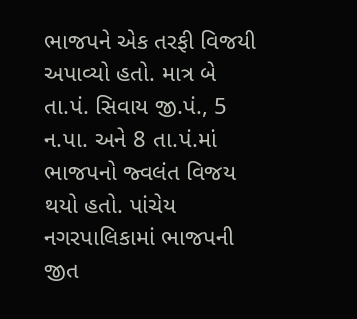ભાજપને એક તરફી વિજયી અપાવ્યો હતો. માત્ર બે તા.પં. સિવાય જી.પં., 5 ન.પા. અને 8 તા.પં.માં ભાજપનો જ્વલંત વિજય થયો હતો. પાંચેય નગરપાલિકામાં ભાજપની જીત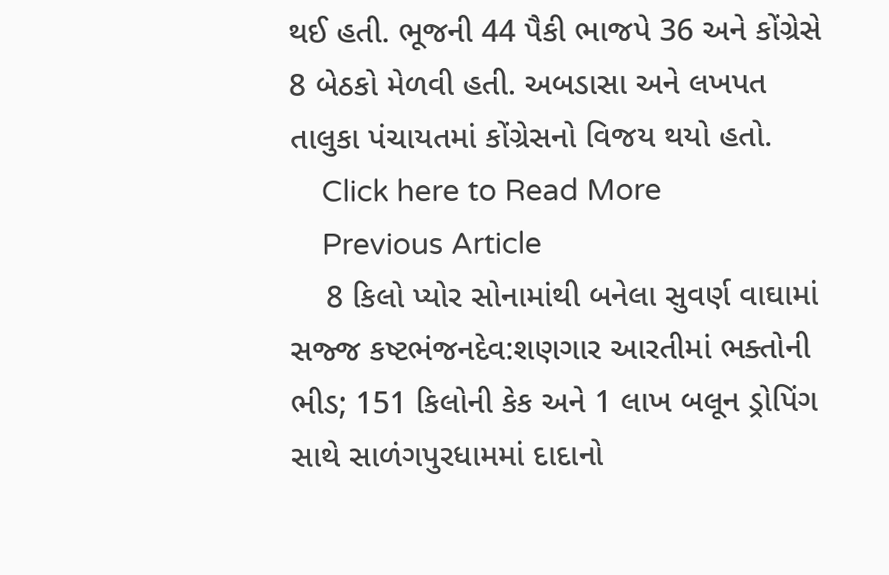થઈ હતી. ભૂજની 44 પૈકી ભાજપે 36 અને કોંગ્રેસે 8 બેઠકો મેળવી હતી. અબડાસા અને લખપત તાલુકા પંચાયતમાં કોંગ્રેસનો વિજય થયો હતો.
    Click here to Read More
    Previous Article
    8 કિલો પ્યોર સોનામાંથી બનેલા સુવર્ણ વાઘામાં સજ્જ કષ્ટભંજનદેવ:શણગાર આરતીમાં ભક્તોની ભીડ; 151 કિલોની કેક અને 1 લાખ બલૂન ડ્રોપિંગ સાથે સાળંગપુરધામમાં દાદાનો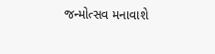જન્મોત્સવ મનાવાશે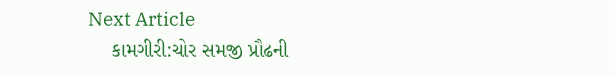Next Article
    કામગીરી:ચોર સમજી પ્રૌઢની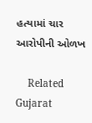હત્યામાં ચાર આરોપીની ઓળખ

    Related Gujarat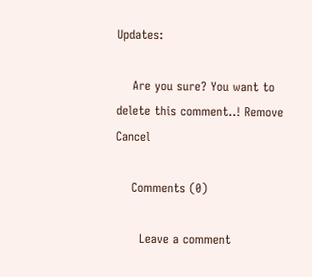Updates:

    Are you sure? You want to delete this comment..! Remove Cancel

    Comments (0)

      Leave a comment